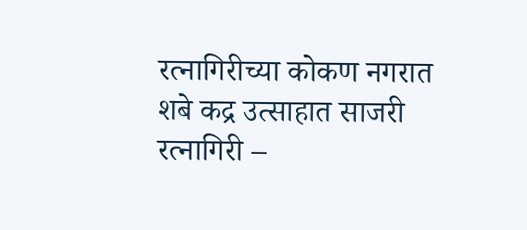रत्नागिरीच्या कोकण नगरात शबे कद्र उत्साहात साजरी
रत्नागिरी –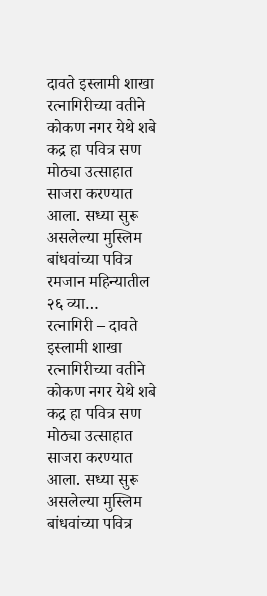दावते इस्लामी शाखा रत्नागिरीच्या वतीने कोकण नगर येथे शबे कद्र हा पवित्र सण मोठ्या उत्साहात साजरा करण्यात आला. सध्या सुरू असलेल्या मुस्लिम बांधवांच्या पवित्र रमजान महिन्यातील २६ व्या…
रत्नागिरी – दावते इस्लामी शाखा रत्नागिरीच्या वतीने कोकण नगर येथे शबे कद्र हा पवित्र सण मोठ्या उत्साहात साजरा करण्यात आला. सध्या सुरू असलेल्या मुस्लिम बांधवांच्या पवित्र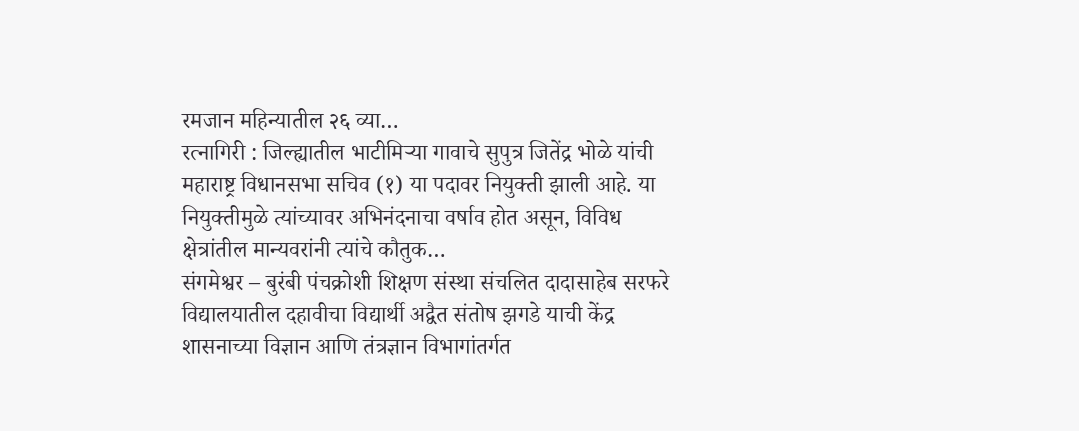रमजान महिन्यातील २६ व्या…
रत्नागिरी : जिल्ह्यातील भाटीमिऱ्या गावाचे सुपुत्र जितेंद्र भोळे यांची महाराष्ट्र विधानसभा सचिव (१) या पदावर नियुक्ती झाली आहे. या नियुक्तीमुळे त्यांच्यावर अभिनंदनाचा वर्षाव होत असून, विविध क्षेत्रांतील मान्यवरांनी त्यांचे कौतुक…
संगमेश्वर – बुरंबी पंचक्रोशी शिक्षण संस्था संचलित दादासाहेब सरफरे विद्यालयातील दहावीचा विद्यार्थी अद्वैत संतोष झगडे याची केंद्र शासनाच्या विज्ञान आणि तंत्रज्ञान विभागांतर्गत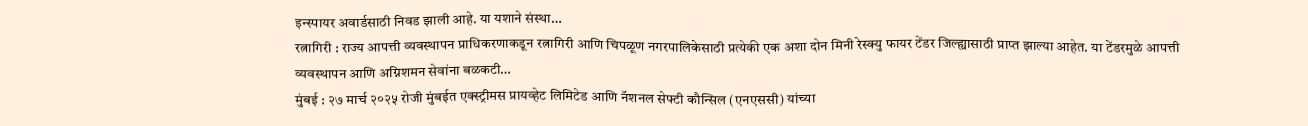इन्स्पायर अवार्डसाठी निवड झाली आहे. या यशाने संस्था…
रत्नागिरी : राज्य आपत्ती व्यवस्थापन प्राधिकरणाकडून रत्नागिरी आणि चिपळूण नगरपालिकेसाठी प्रत्येकी एक अशा दोन मिनी रेस्क्यु फायर टेंडर जिल्ह्यासाठी प्राप्त झाल्या आहेत. या टेंडरमुळे आपत्ती व्यवस्थापन आणि अग्निशमन सेवांना बळकटी…
मुंबई : २७ मार्च २०२५ रोजी मुंबईत एक्स्ट्रीमस प्रायव्हेट लिमिटेड आणि नॅशनल सेफ्टी कौन्सिल (एनएससी) यांच्या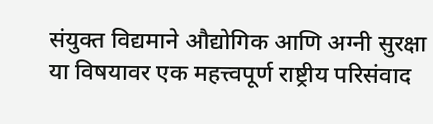संयुक्त विद्यमाने औद्योगिक आणि अग्नी सुरक्षा या विषयावर एक महत्त्वपूर्ण राष्ट्रीय परिसंवाद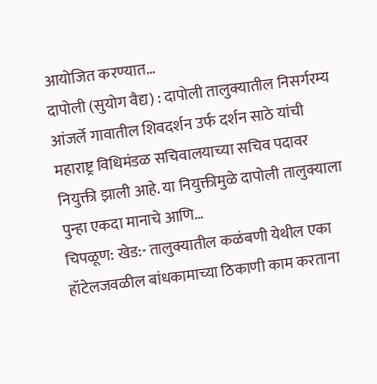आयोजित करण्यात…
दापोली (सुयोग वैद्य) : दापोली तालुक्यातील निसर्गरम्य आंजर्ले गावातील शिवदर्शन उर्फ दर्शन साठे यांची महाराष्ट्र विधिमंडळ सचिवालयाच्या सचिव पदावर नियुक्ती झाली आहे. या नियुक्तीमुळे दापोली तालुक्याला पुन्हा एकदा मानाचे आणि…
चिपळूण: खेड:- तालुक्यातील कळंबणी येथील एका हॉटेलजवळील बांधकामाच्या ठिकाणी काम करताना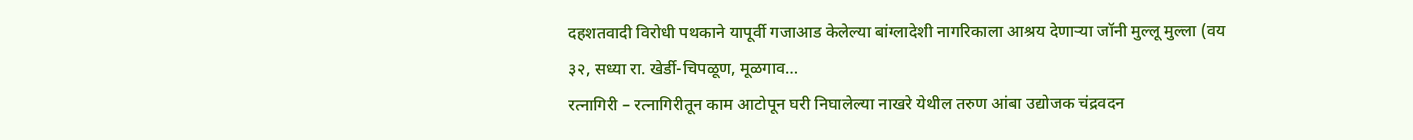दहशतवादी विरोधी पथकाने यापूर्वी गजाआड केलेल्या बांग्लादेशी नागरिकाला आश्रय देणाऱ्या जॉनी मुल्लू मुल्ला (वय ३२, सध्या रा. खेर्डी-चिपळूण, मूळगाव…
रत्नागिरी – रत्नागिरीतून काम आटोपून घरी निघालेल्या नाखरे येथील तरुण आंबा उद्योजक चंद्रवदन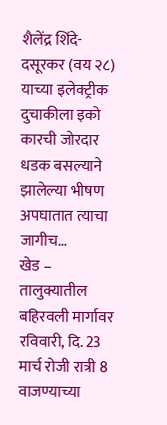शैलेंद्र शिंदे-दसूरकर (वय २८) याच्या इलेक्ट्रीक दुचाकीला इको कारची जोरदार धडक बसल्याने झालेल्या भीषण अपघातात त्याचा जागीच…
खेड – तालुक्यातील बहिरवली मार्गावर रविवारी, दि. 23 मार्च रोजी रात्री 8 वाजण्याच्या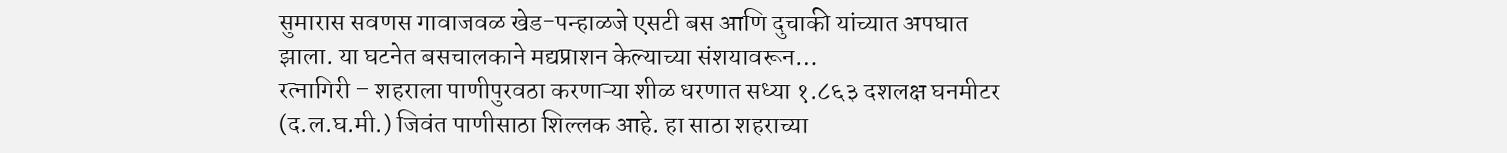सुमारास सवणस गावाजवळ खेड-पन्हाळजे एसटी बस आणि दुचाकी यांच्यात अपघात झाला. या घटनेत बसचालकाने मद्यप्राशन केल्याच्या संशयावरून…
रत्नागिरी – शहराला पाणीपुरवठा करणाऱ्या शीळ धरणात सध्या १.८६३ दशलक्ष घनमीटर (द.ल.घ.मी.) जिवंत पाणीसाठा शिल्लक आहे. हा साठा शहराच्या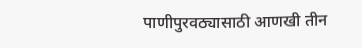पाणीपुरवठ्यासाठी आणखी तीन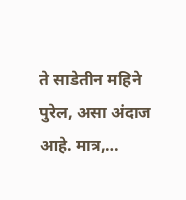ते साडेतीन महिने पुरेल, असा अंदाज आहे. मात्र,…